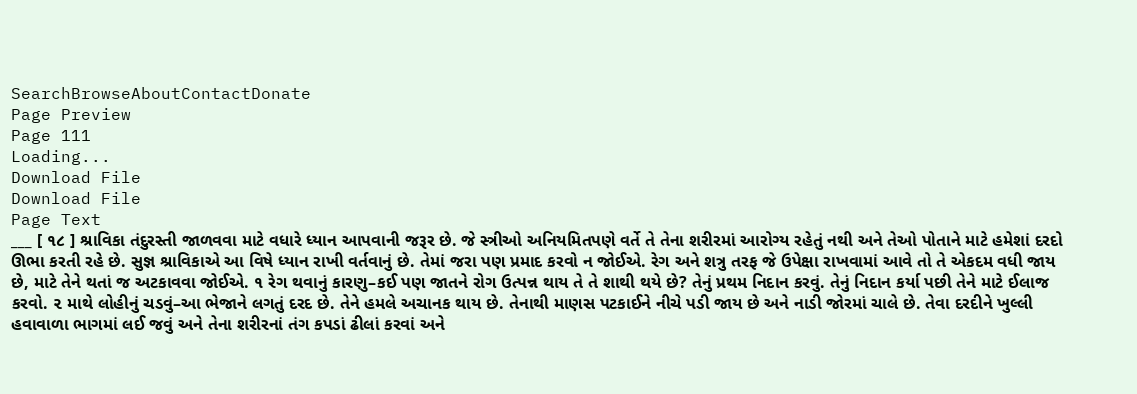SearchBrowseAboutContactDonate
Page Preview
Page 111
Loading...
Download File
Download File
Page Text
___ [ ૧૮ ] શ્રાવિકા તંદુરસ્તી જાળવવા માટે વધારે ધ્યાન આપવાની જરૂર છે. જે સ્ત્રીઓ અનિયમિતપણે વર્તે તે તેના શરીરમાં આરોગ્ય રહેતું નથી અને તેઓ પોતાને માટે હમેશાં દરદો ઊભા કરતી રહે છે. સુજ્ઞ શ્રાવિકાએ આ વિષે ધ્યાન રાખી વર્તવાનું છે. તેમાં જરા પણ પ્રમાદ કરવો ન જોઈએ. રેગ અને શત્રુ તરફ જે ઉપેક્ષા રાખવામાં આવે તો તે એકદમ વધી જાય છે, માટે તેને થતાં જ અટકાવવા જોઈએ. ૧ રેગ થવાનું કારણુ–કઈ પણ જાતને રોગ ઉત્પન્ન થાય તે તે શાથી થયે છે? તેનું પ્રથમ નિદાન કરવું. તેનું નિદાન કર્યા પછી તેને માટે ઈલાજ કરવો. ૨ માથે લોહીનું ચડવું–આ ભેજાને લગતું દરદ છે. તેને હમલે અચાનક થાય છે. તેનાથી માણસ પટકાઈને નીચે પડી જાય છે અને નાડી જોરમાં ચાલે છે. તેવા દરદીને ખુલ્લી હવાવાળા ભાગમાં લઈ જવું અને તેના શરીરનાં તંગ કપડાં ઢીલાં કરવાં અને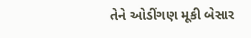તેને ઓડીંગણ મૂકી બેસાર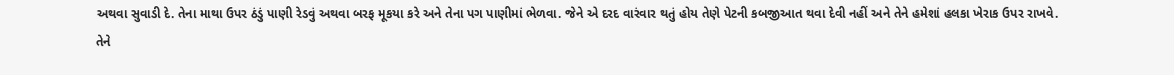અથવા સુવાડી દે. તેના માથા ઉપર ઠંડું પાણી રેડવું અથવા બરફ મૂકયા કરે અને તેના પગ પાણીમાં ભેળવા. જેને એ દરદ વારંવાર થતું હોય તેણે પેટની કબજીઆત થવા દેવી નહીં અને તેને હમેશાં હલકા ખેરાક ઉપર રાખવે. તેને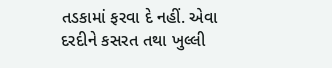તડકામાં ફરવા દે નહીં. એવા દરદીને કસરત તથા ખુલ્લી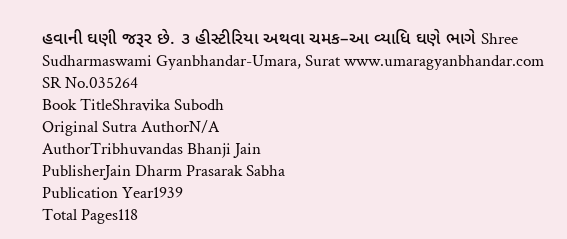હવાની ઘણી જરૂર છે. ૩ હીસ્ટીરિયા અથવા ચમક–આ વ્યાધિ ઘણે ભાગે Shree Sudharmaswami Gyanbhandar-Umara, Surat www.umaragyanbhandar.com
SR No.035264
Book TitleShravika Subodh
Original Sutra AuthorN/A
AuthorTribhuvandas Bhanji Jain
PublisherJain Dharm Prasarak Sabha
Publication Year1939
Total Pages118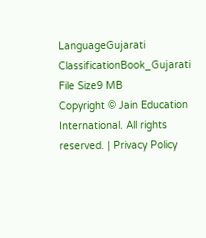LanguageGujarati
ClassificationBook_Gujarati
File Size9 MB
Copyright © Jain Education International. All rights reserved. | Privacy Policy